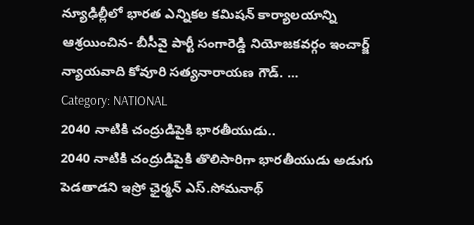న్యూఢిల్లీలో భారత ఎన్నికల కమిషన్ కార్యాలయాన్ని ఆశ్రయించిన- బీసీవై పార్టీ సంగారెడ్డి నియోజకవర్గం ఇంచార్జ్ న్యాయవాది కోవూరి సత్యనారాయణ గౌడ్. …
Category: NATIONAL
2040 నాటికి చంద్రుడిపైకి భారతీయుడు..
2040 నాటికి చంద్రుడిపైకి తొలిసారిగా భారతీయుడు అడుగు పెడతాడని ఇస్రో ఛైర్మన్ ఎస్.సోమనాథ్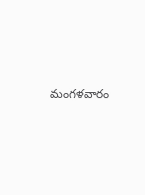మంగళవారం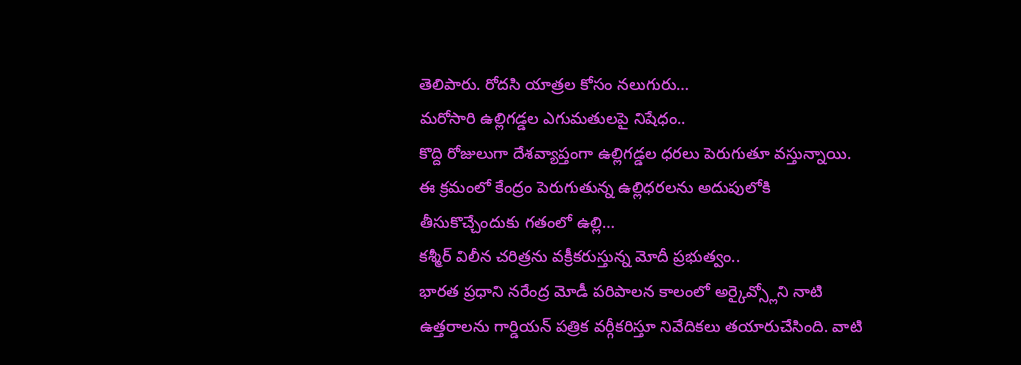తెలిపారు. రోదసి యాత్రల కోసం నలుగురు…
మరోసారి ఉల్లిగడ్డల ఎగుమతులపై నిషేధం..
కొద్ది రోజులుగా దేశవ్యాప్తంగా ఉల్లిగడ్డల ధరలు పెరుగుతూ వస్తున్నాయి. ఈ క్రమంలో కేంద్రం పెరుగుతున్న ఉల్లిధరలను అదుపులోకి తీసుకొచ్చేందుకు గతంలో ఉల్లి…
కశ్మీర్ విలీన చరిత్రను వక్రీకరుస్తున్న మోదీ ప్రభుత్వం..
భారత ప్రధాని నరేంద్ర మోడీ పరిపాలన కాలంలో అర్కైవ్స్లోని నాటి ఉత్తరాలను గార్డియన్ పత్రిక వర్గీకరిస్తూ నివేదికలు తయారుచేసింది. వాటి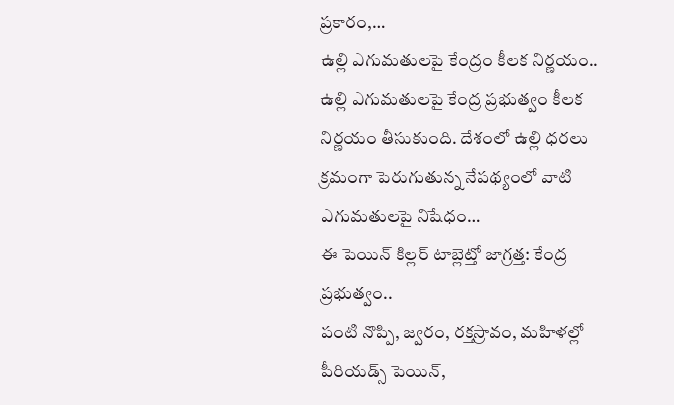ప్రకారం,…
ఉల్లి ఎగుమతులపై కేంద్రం కీలక నిర్ణయం..
ఉల్లి ఎగుమతులపై కేంద్ర ప్రభుత్వం కీలక నిర్ణయం తీసుకుంది. దేశంలో ఉల్లి ధరలు క్రమంగా పెరుగుతున్న నేపథ్యంలో వాటి ఎగుమతులపై నిషేధం…
ఈ పెయిన్ కిల్లర్ టాబ్లెట్తో జాగ్రత్త: కేంద్ర ప్రభుత్వం..
పంటి నొప్పి, జ్వరం, రక్తస్రావం, మహిళల్లో పీరియడ్స్ పెయిన్,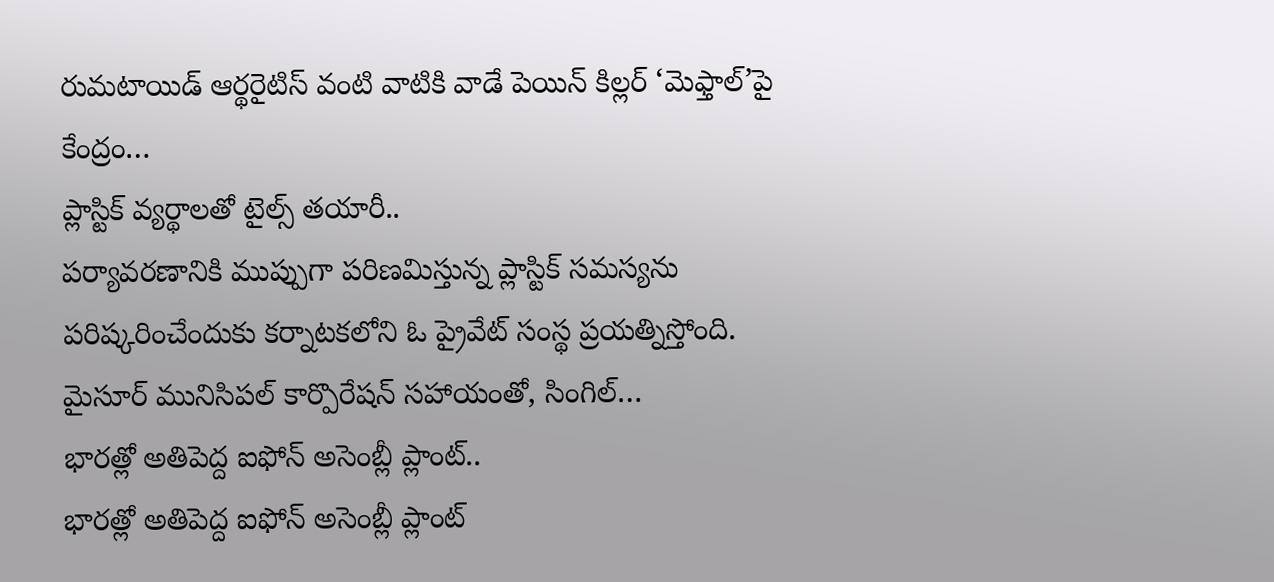రుమటాయిడ్ ఆర్థరైటిస్ వంటి వాటికి వాడే పెయిన్ కిల్లర్ ‘మెఫ్తాల్’పై కేంద్రం…
ప్లాస్టిక్ వ్యర్థాలతో టైల్స్ తయారీ..
పర్యావరణానికి ముప్పుగా పరిణమిస్తున్న ప్లాస్టిక్ సమస్యను పరిష్కరించేందుకు కర్నాటకలోని ఓ ప్రైవేట్ సంస్థ ప్రయత్నిస్తోంది. మైసూర్ మునిసిపల్ కార్పొరేషన్ సహాయంతో, సింగిల్…
భారత్లో అతిపెద్ద ఐఫోన్ అసెంబ్లీ ప్లాంట్..
భారత్లో అతిపెద్ద ఐఫోన్ అసెంబ్లీ ప్లాంట్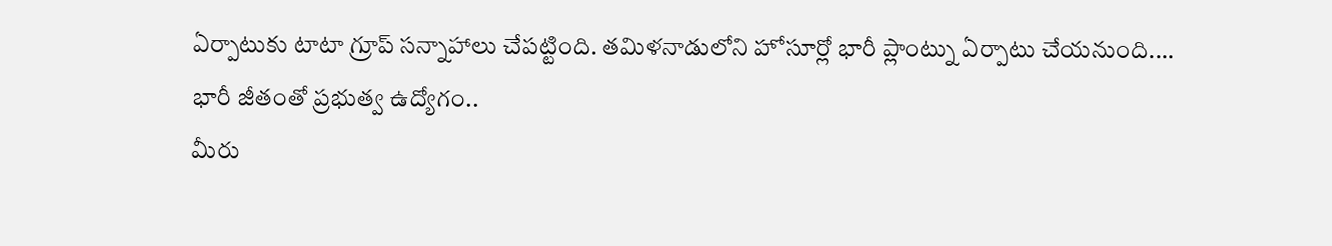ఏర్పాటుకు టాటా గ్రూప్ సన్నాహాలు చేపట్టింది. తమిళనాడులోని హోసూర్లో భారీ ప్లాంట్ను ఏర్పాటు చేయనుంది.…
భారీ జీతంతో ప్రభుత్వ ఉద్యోగం..
మీరు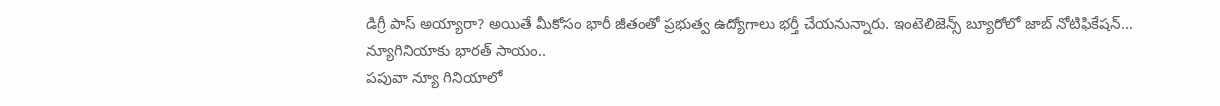డిగ్రీ పాస్ అయ్యారా? అయితే మీకోసం భారీ జీతంతో ప్రభుత్వ ఉద్యోగాలు భర్తీ చేయనున్నారు. ఇంటెలిజెన్స్ బ్యూరోలో జాబ్ నోటిఫికేషన్…
న్యూగినియాకు భారత్ సాయం..
పపువా న్యూ గినియాలో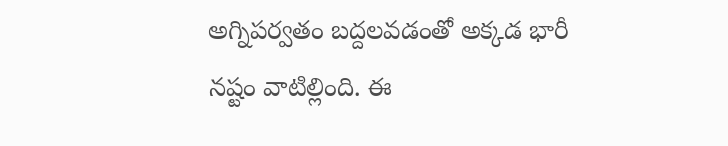అగ్నిపర్వతం బద్దలవడంతో అక్కడ భారీ నష్టం వాటిల్లింది. ఈ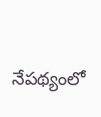నేపథ్యంలో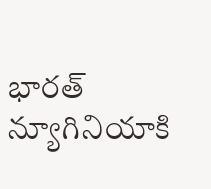భారత్ న్యూగినియాకి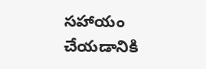సహాయం చేయడానికి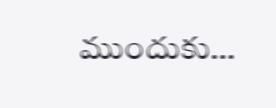ముందుకు…